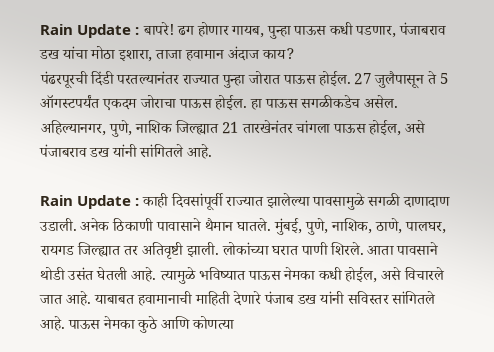Rain Update : बापरे! ढग होणार गायब, पुन्हा पाऊस कधी पडणार, पंजाबराव डख यांचा मोठा इशारा, ताजा हवामान अंदाज काय?
पंढरपूरची दिंडी परतल्यानंतर राज्यात पुन्हा जोरात पाऊस होईल. 27 जुलैपासून ते 5 ऑगस्टपर्यंत एकदम जोराचा पाऊस होईल. हा पाऊस सगळीकडेच असेल. अहिल्यानगर, पुणे, नाशिक जिल्ह्यात 21 तारखेनंतर चांगला पाऊस होईल, असे पंजाबराव डख यांनी सांगितले आहे.

Rain Update : काही दिवसांपूर्वी राज्यात झालेल्या पावसामुळे सगळी दाणादाण उडाली. अनेक ठिकाणी पावासाने थैमान घातले. मुंबई, पुणे, नाशिक, ठाणे, पालघर, रायगड जिल्ह्यात तर अतिवृष्टी झाली. लोकांच्या घरात पाणी शिरले. आता पावसाने थोडी उसंत घेतली आहे. त्यामुळे भविष्यात पाऊस नेमका कधी होईल, असे विचारले जात आहे. याबाबत हवामानाची माहिती देणारे पंजाब डख यांनी सविस्तर सांगितले आहे. पाऊस नेमका कुठे आणि कोणत्या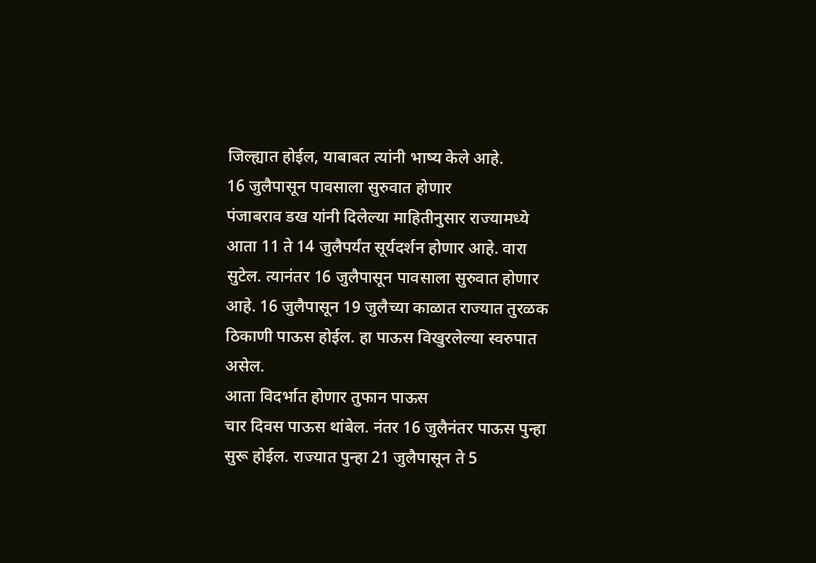जिल्ह्यात होईल, याबाबत त्यांनी भाष्य केले आहे.
16 जुलैपासून पावसाला सुरुवात होणार
पंजाबराव डख यांनी दिलेल्या माहितीनुसार राज्यामध्ये आता 11 ते 14 जुलैपर्यंत सूर्यदर्शन होणार आहे. वारा सुटेल. त्यानंतर 16 जुलैपासून पावसाला सुरुवात होणार आहे. 16 जुलैपासून 19 जुलैच्या काळात राज्यात तुरळक ठिकाणी पाऊस होईल. हा पाऊस विखुरलेल्या स्वरुपात असेल.
आता विदर्भात होणार तुफान पाऊस
चार दिवस पाऊस थांबेल. नंतर 16 जुलैनंतर पाऊस पुन्हा सुरू होईल. राज्यात पुन्हा 21 जुलैपासून ते 5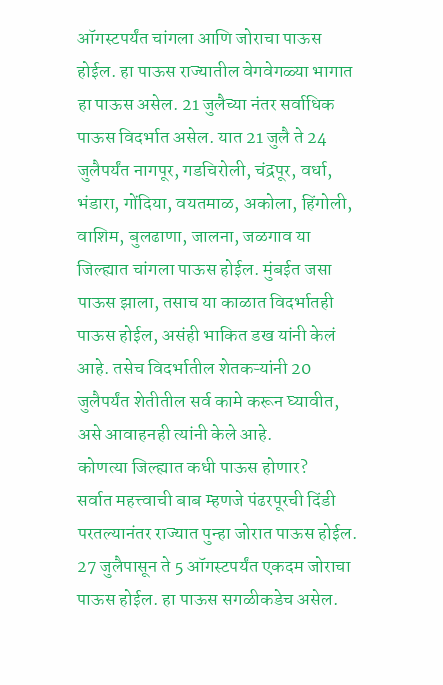ऑगस्टपर्यंत चांगला आणि जोराचा पाऊस होईल. हा पाऊस राज्यातील वेगवेगळ्या भागात हा पाऊस असेल. 21 जुलैच्या नंतर सर्वाधिक पाऊस विदर्भात असेल. यात 21 जुलै ते 24 जुलैपर्यंत नागपूर, गडचिरोली, चंद्रपूर, वर्धा, भंडारा, गोंदिया, वयतमाळ, अकोला, हिंगोली, वाशिम, बुलढाणा, जालना, जळगाव या जिल्ह्यात चांगला पाऊस होईल. मुंबईत जसा पाऊस झाला, तसाच या काळात विदर्भातही पाऊस होईल, असंही भाकित डख यांनी केलं आहे. तसेच विदर्भातील शेतकऱ्यांनी 20 जुलैपर्यंत शेतीतील सर्व कामे करून घ्यावीत, असे आवाहनही त्यांनी केले आहे.
कोणत्या जिल्ह्यात कधी पाऊस होणार?
सर्वात महत्त्वाची बाब म्हणजे पंढरपूरची दिंडी परतल्यानंतर राज्यात पुन्हा जोरात पाऊस होईल. 27 जुलैपासून ते 5 ऑगस्टपर्यंत एकदम जोराचा पाऊस होईल. हा पाऊस सगळीकडेच असेल.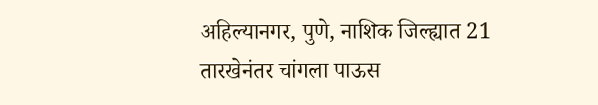अहिल्यानगर, पुणे, नाशिक जिल्ह्यात 21 तारखेनंतर चांगला पाऊस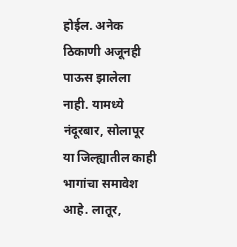होईल. अनेक ठिकाणी अजूनही पाऊस झालेला नाही. यामध्ये नंदूरबार, सोलापूर या जिल्ह्यातील काही भागांचा समावेश आहे. लातूर,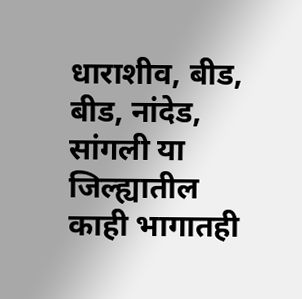धाराशीव, बीड, बीड, नांदेड, सांगली या जिल्ह्यातील काही भागातही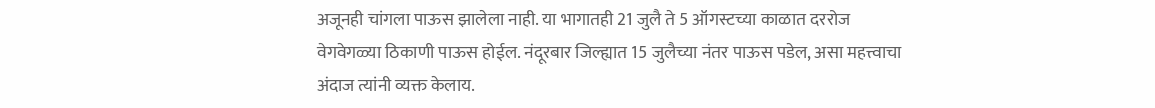अजूनही चांगला पाऊस झालेला नाही. या भागातही 21 जुलै ते 5 ऑगस्टच्या काळात दररोज वेगवेगळ्या ठिकाणी पाऊस होईल. नंदूरबार जिल्ह्यात 15 जुलैच्या नंतर पाऊस पडेल, असा महत्त्वाचा अंदाज त्यांनी व्यक्त केलाय.